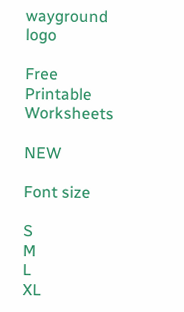wayground logo

Free Printable Worksheets

NEW

Font size

S
M
L
XL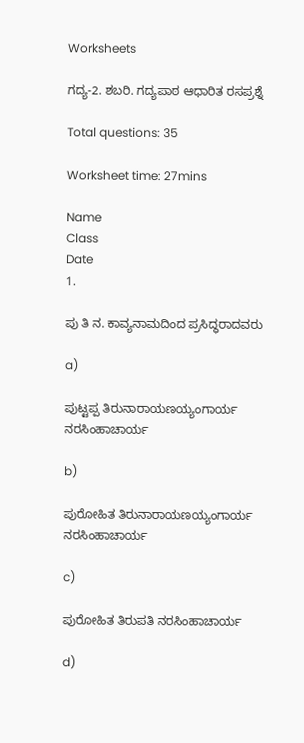Worksheets

ಗದ್ಯ-2. ಶಬರಿ. ಗದ್ಯಪಾಠ ಆಧಾರಿತ ರಸಪ್ರಶ್ನೆ

Total questions: 35

Worksheet time: 27mins

Name
Class
Date
1.

ಪು ತಿ ನ. ಕಾವ್ಯನಾಮದಿಂದ ಪ್ರಸಿದ್ಧರಾದವರು

a)

ಪುಟ್ಟಪ್ಪ ತಿರುನಾರಾಯಣಯ್ಯಂಗಾರ್ಯ ನರಸಿಂಹಾಚಾರ್ಯ

b)

ಪುರೋಹಿತ ತಿರುನಾರಾಯಣಯ್ಯಂಗಾರ್ಯ ನರಸಿಂಹಾಚಾರ್ಯ

c)

ಪುರೋಹಿತ ತಿರುಪತಿ ನರಸಿಂಹಾಚಾರ್ಯ

d)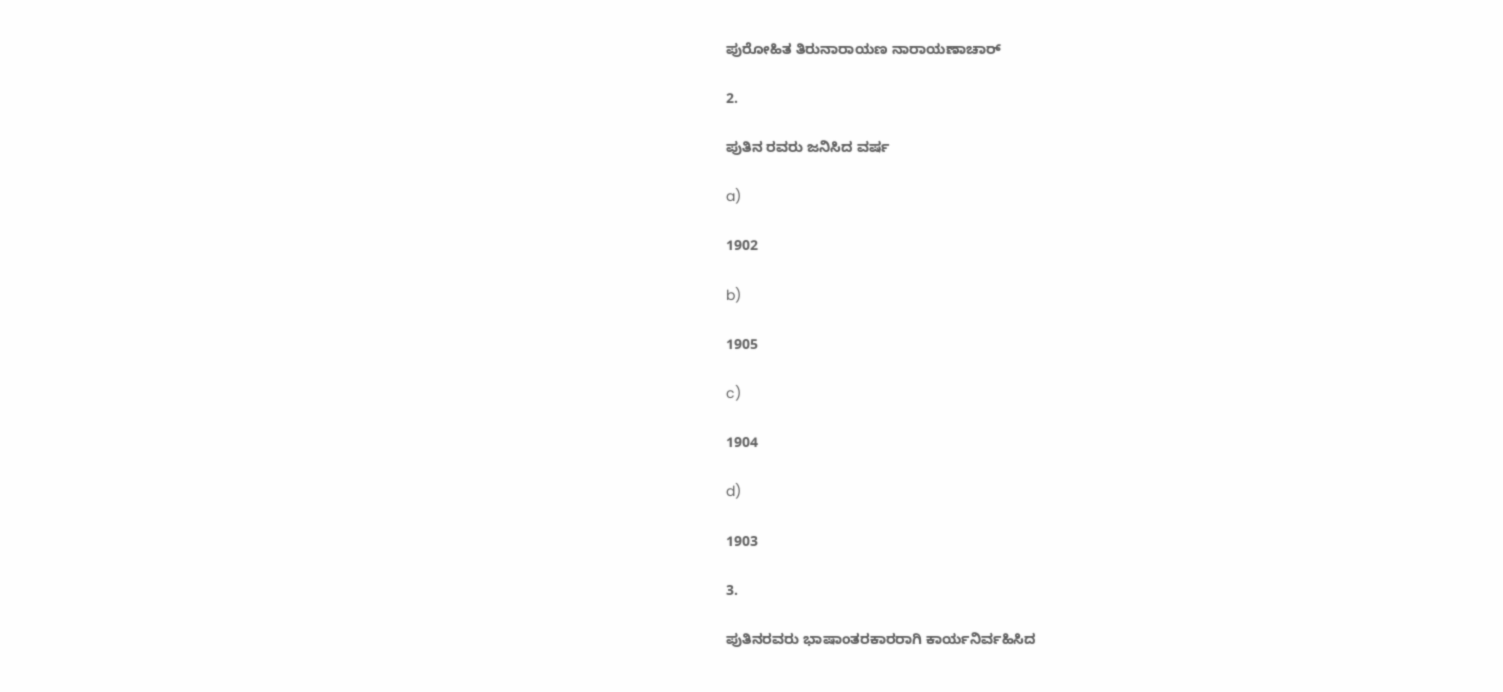ಪುರೋಹಿತ ತಿರುನಾರಾಯಣ ನಾರಾಯಣಾಚಾರ್

2.

ಪುತಿನ ರವರು ಜನಿಸಿದ ವರ್ಷ

a)

1902

b)

1905

c)

1904

d)

1903

3.

ಪುತಿನರವರು ಭಾಷಾಂತರಕಾರರಾಗಿ ಕಾರ್ಯನಿರ್ವಹಿಸಿದ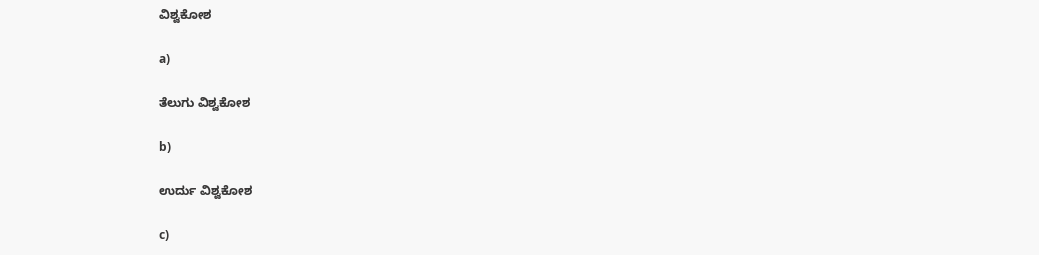ವಿಶ್ವಕೋಶ

a)

ತೆಲುಗು ವಿಶ್ವಕೋಶ

b)

ಉರ್ದು ವಿಶ್ವಕೋಶ

c)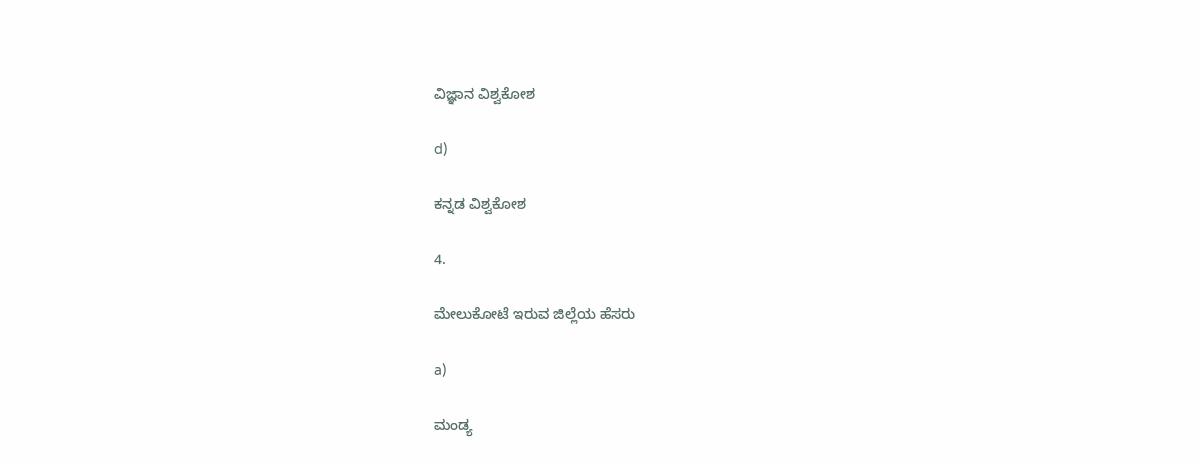ವಿಜ್ಞಾನ ವಿಶ್ವಕೋಶ

d)

ಕನ್ನಡ ವಿಶ್ವಕೋಶ

4.

ಮೇಲುಕೋಟೆ ಇರುವ ಜಿಲ್ಲೆಯ ಹೆಸರು

a)

ಮಂಡ್ಯ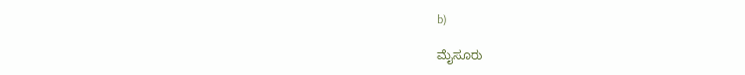b)

ಮೈಸೂರು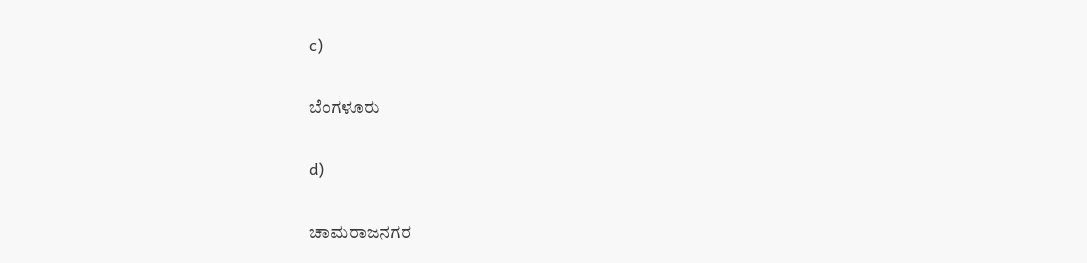c)

ಬೆಂಗಳೂರು

d)

ಚಾಮರಾಜನಗರ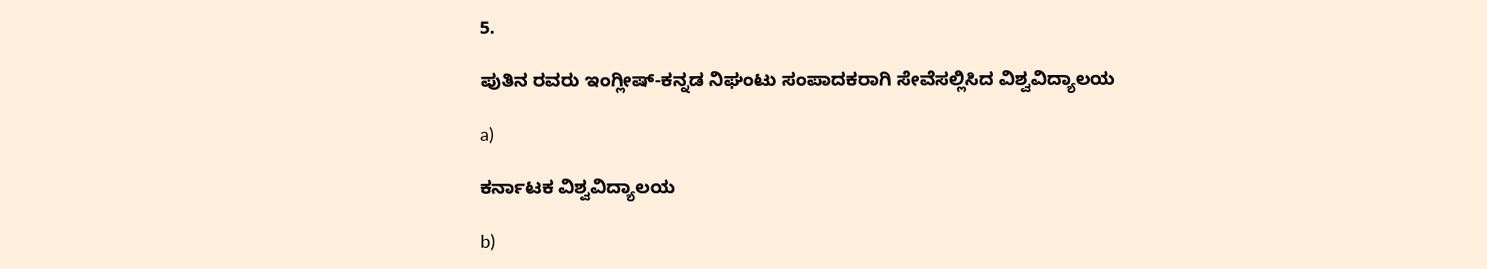5.

ಪುತಿನ ರವರು ಇಂಗ್ಲೀಷ್-ಕನ್ನಡ ನಿಘಂಟು ಸಂಪಾದಕರಾಗಿ ಸೇವೆಸಲ್ಲಿಸಿದ ವಿಶ್ವವಿದ್ಯಾಲಯ

a)

ಕರ್ನಾಟಕ ವಿಶ್ವವಿದ್ಯಾಲಯ

b)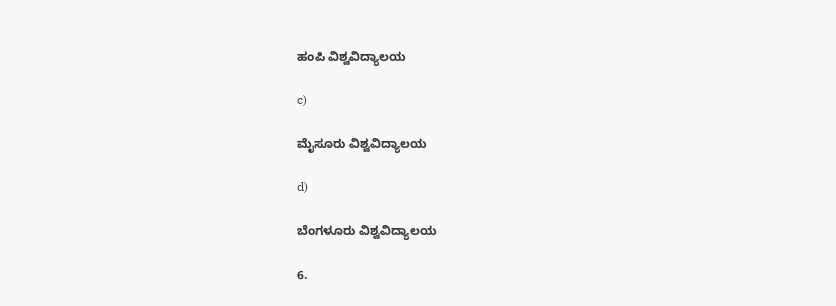ಹಂಪಿ ವಿಶ್ವವಿದ್ಯಾಲಯ

c)

ಮೈಸೂರು ವಿಶ್ವವಿದ್ಯಾಲಯ

d)

ಬೆಂಗಳೂರು ವಿಶ್ವವಿದ್ಯಾಲಯ

6.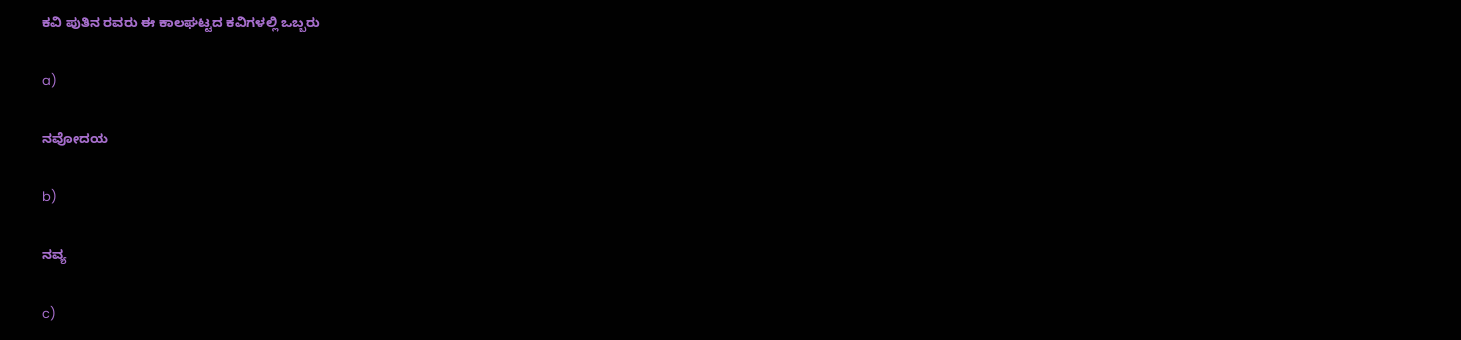ಕವಿ ಪುತಿನ ರವರು ಈ ಕಾಲಘಟ್ಟದ ಕವಿಗಳಲ್ಲಿ ಒಬ್ಬರು

a)

ನವೋದಯ

b)

ನವ್ಯ

c)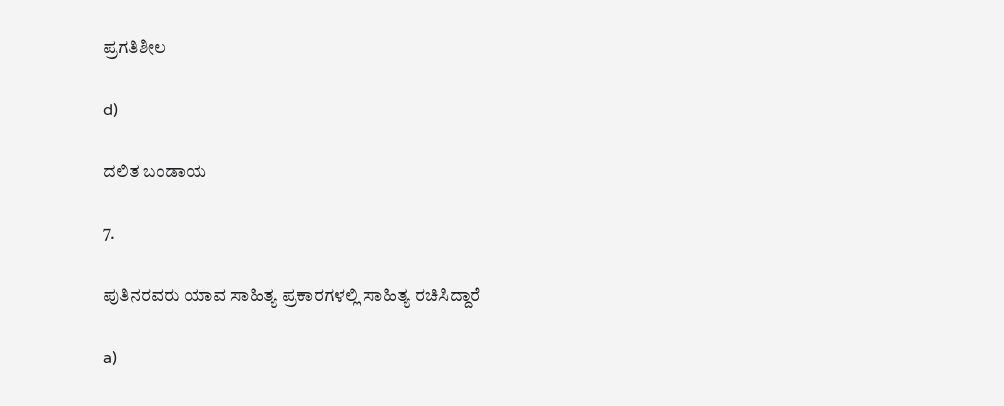ಪ್ರಗತಿಶೀಲ

d)

ದಲಿತ ಬಂಡಾಯ

7.

ಪುತಿನರವರು ಯಾವ ಸಾಹಿತ್ಯ ಪ್ರಕಾರಗಳಲ್ಲಿ ಸಾಹಿತ್ಯ ರಚಿಸಿದ್ದಾರೆ

a)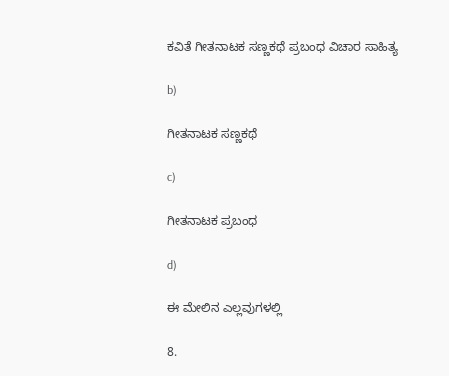ಕವಿತೆ ಗೀತನಾಟಕ ಸಣ್ಣಕಥೆ ಪ್ರಬಂಧ ವಿಚಾರ ಸಾಹಿತ್ಯ

b)

ಗೀತನಾಟಕ ಸಣ್ಣಕಥೆ

c)

ಗೀತನಾಟಕ ಪ್ರಬಂಧ

d)

ಈ ಮೇಲಿನ ಎಲ್ಲವುಗಳಲ್ಲಿ

8.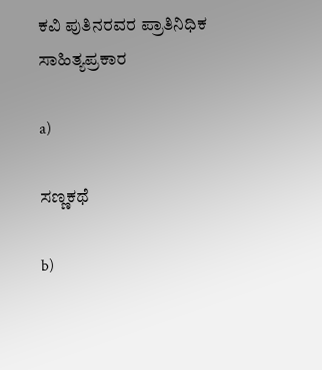ಕವಿ ಪುತಿನರವರ ಪ್ರಾತಿನಿಧಿಕ ಸಾಹಿತ್ಯಪ್ರಕಾರ

a)

ಸಣ್ಣಕಥೆ

b)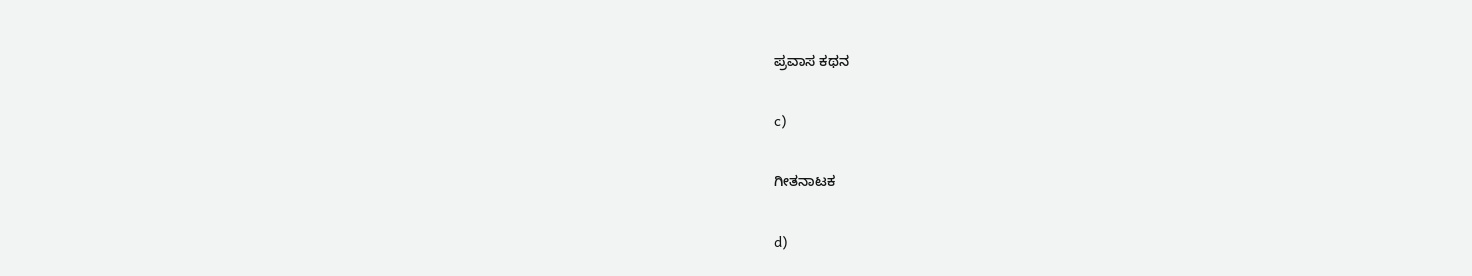ಪ್ರವಾಸ ಕಥನ

c)

ಗೀತನಾಟಕ

d)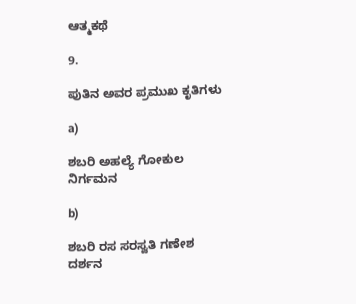ಆತ್ಮಕಥೆ

9.

ಪುತಿನ ಅವರ ಪ್ರಮುಖ ಕೃತಿಗಳು

a)

ಶಬರಿ ಅಹಲ್ಯೆ ಗೋಕುಲ ನಿರ್ಗಮನ

b)

ಶಬರಿ ರಸ ಸರಸ್ವತಿ ಗಣೇಶ ದರ್ಶನ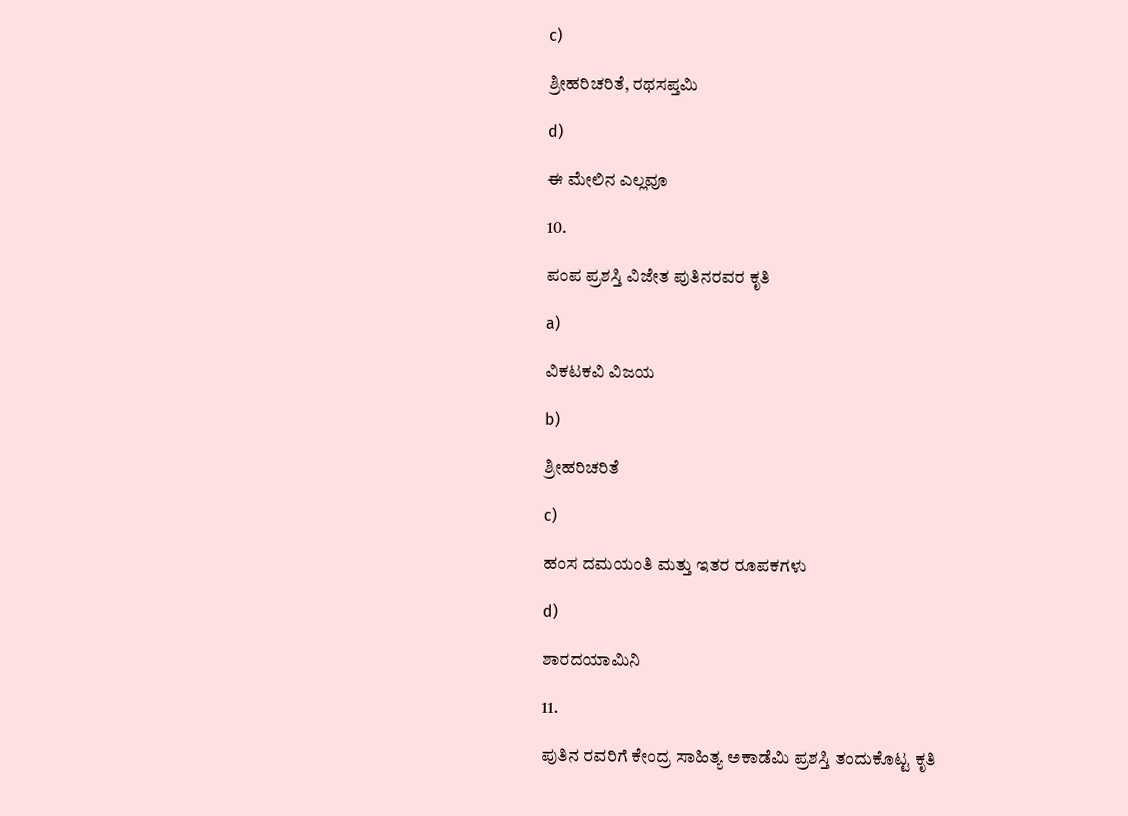c)

ಶ್ರೀಹರಿಚರಿತೆ, ರಥಸಪ್ತಮಿ

d)

ಈ ಮೇಲಿನ ಎಲ್ಲವೂ

10.

ಪಂಪ ಪ್ರಶಸ್ತಿ ವಿಜೇತ ಪುತಿನರವರ ಕೃತಿ

a)

ವಿಕಟಕವಿ ವಿಜಯ

b)

ಶ್ರೀಹರಿಚರಿತೆ

c)

ಹಂಸ ದಮಯಂತಿ ಮತ್ತು ಇತರ ರೂಪಕಗಳು

d)

ಶಾರದಯಾಮಿನಿ

11.

ಪುತಿನ ರವರಿಗೆ ಕೇಂದ್ರ ಸಾಹಿತ್ಯ ಅಕಾಡೆಮಿ ಪ್ರಶಸ್ತಿ ತಂದುಕೊಟ್ಟ ಕೃತಿ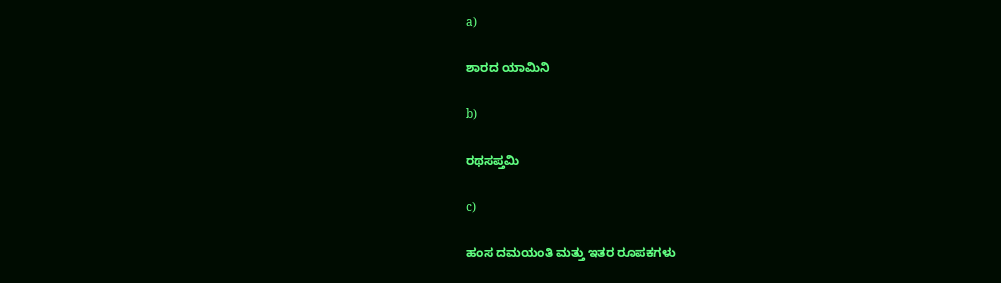a)

ಶಾರದ ಯಾಮಿನಿ

b)

ರಥಸಪ್ತಮಿ

c)

ಹಂಸ ದಮಯಂತಿ ಮತ್ತು ಇತರ ರೂಪಕಗಳು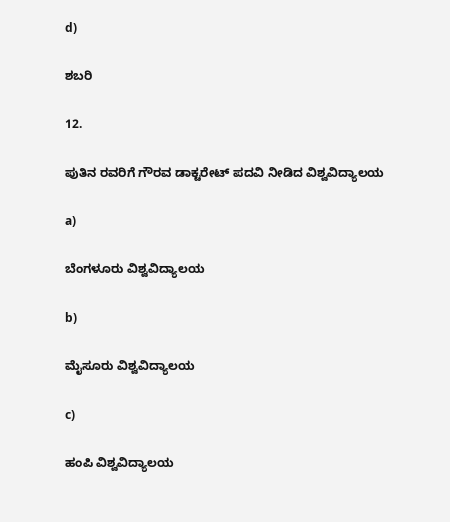d)

ಶಬರಿ

12.

ಪುತಿನ ರವರಿಗೆ ಗೌರವ ಡಾಕ್ಟರೇಟ್ ಪದವಿ ನೀಡಿದ ವಿಶ್ವವಿದ್ಯಾಲಯ

a)

ಬೆಂಗಳೂರು ವಿಶ್ವವಿದ್ಯಾಲಯ

b)

ಮೈಸೂರು ವಿಶ್ವವಿದ್ಯಾಲಯ

c)

ಹಂಪಿ ವಿಶ್ವವಿದ್ಯಾಲಯ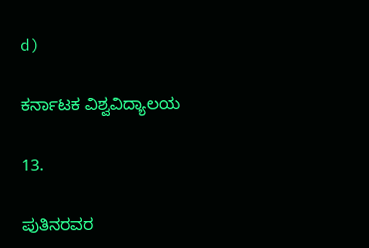d)

ಕರ್ನಾಟಕ ವಿಶ್ವವಿದ್ಯಾಲಯ

13.

ಪುತಿನರವರ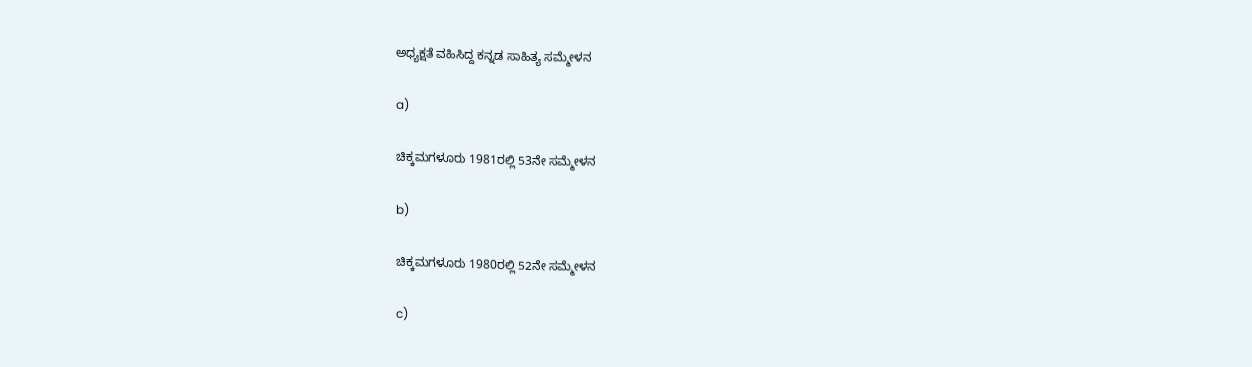ಅಧ್ಯಕ್ಷತೆ ವಹಿಸಿದ್ದ ಕನ್ನಡ ಸಾಹಿತ್ಯ ಸಮ್ಮೇಳನ

a)

ಚಿಕ್ಕಮಗಳೂರು 1981ರಲ್ಲಿ 53ನೇ ಸಮ್ಮೇಳನ

b)

ಚಿಕ್ಕಮಗಳೂರು 1980ರಲ್ಲಿ 52ನೇ ಸಮ್ಮೇಳನ

c)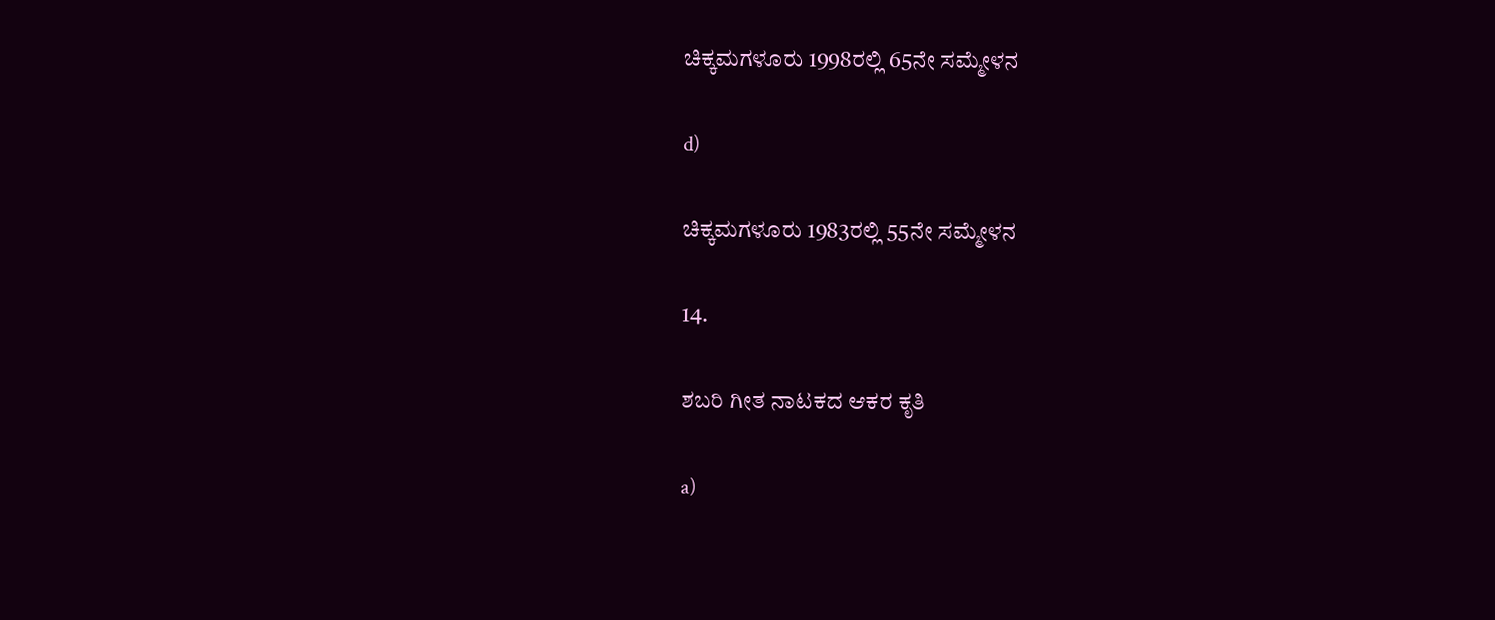ಚಿಕ್ಕಮಗಳೂರು 1998ರಲ್ಲಿ 65ನೇ ಸಮ್ಮೇಳನ

d)

ಚಿಕ್ಕಮಗಳೂರು 1983ರಲ್ಲಿ 55ನೇ ಸಮ್ಮೇಳನ

14.

ಶಬರಿ ಗೀತ ನಾಟಕದ ಆಕರ ಕೃತಿ

a)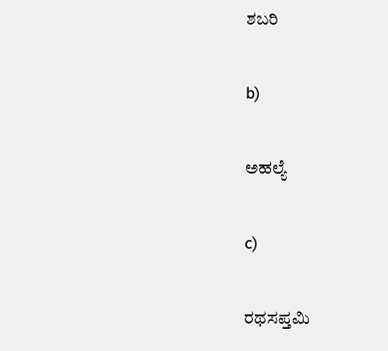ಶಬರಿ

b)

ಅಹಲ್ಯೆ

c)

ರಥಸಪ್ತಮಿ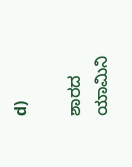d)

ಶಾರದ ಯಾಮಿನಿ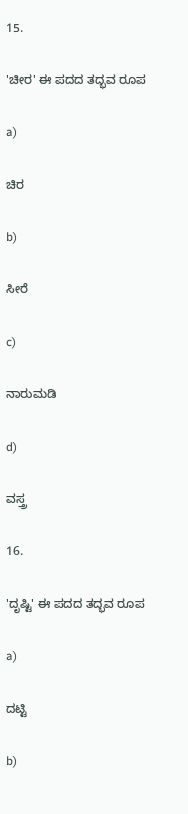15.

'ಚೀರ' ಈ ಪದದ ತದ್ಭವ ರೂಪ

a)

ಚಿರ

b)

ಸೀರೆ

c)

ನಾರುಮಡಿ

d)

ವಸ್ತ್ರ

16.

'ದೃಷ್ಟಿ' ಈ ಪದದ ತದ್ಭವ ರೂಪ

a)

ದಟ್ಟಿ

b)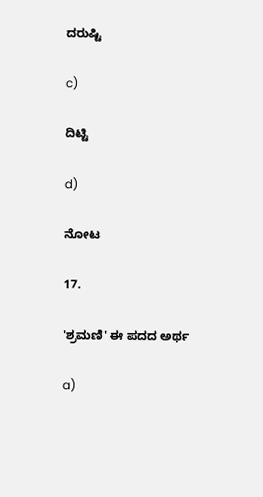ದರುಷ್ಟಿ

c)

ದಿಟ್ಟಿ

d)

ನೋಟ

17.

'ಶ್ರಮಣಿ' ಈ ಪದದ ಅರ್ಥ

a)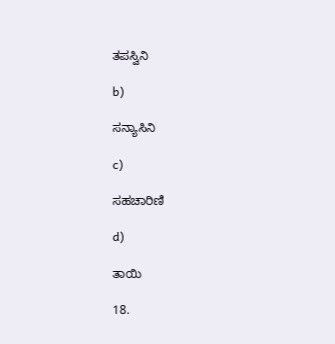ತಪಸ್ವಿನಿ

b)

ಸನ್ಯಾಸಿನಿ

c)

ಸಹಚಾರಿಣಿ

d)

ತಾಯಿ

18.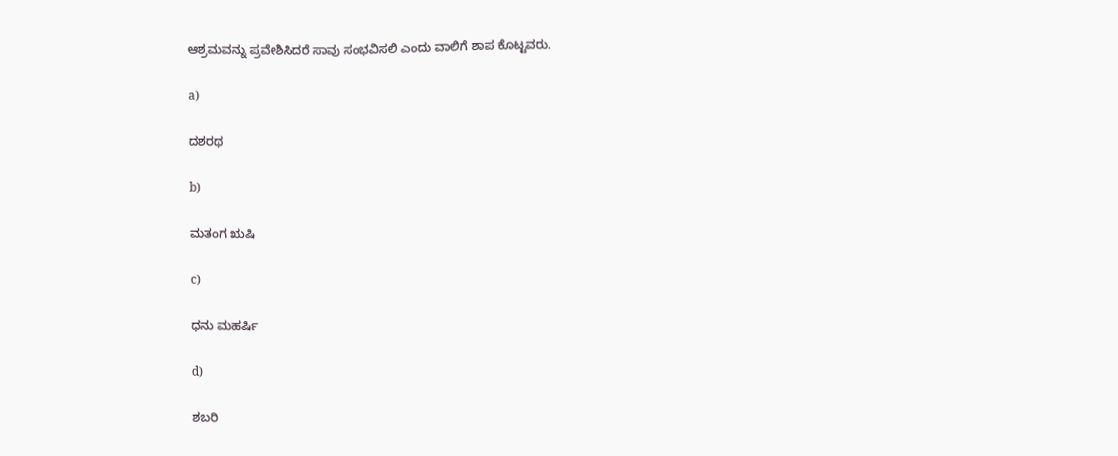ಆಶ್ರಮವನ್ನು ಪ್ರವೇಶಿಸಿದರೆ ಸಾವು ಸಂಭವಿಸಲಿ ಎಂದು ವಾಲಿಗೆ ಶಾಪ ಕೊಟ್ಟವರು.

a)

ದಶರಥ

b)

ಮತಂಗ ಋಷಿ

c)

ಧನು ಮಹರ್ಷಿ

d)

ಶಬರಿ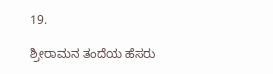19.

ಶ್ರೀರಾಮನ ತಂದೆಯ ಹೆಸರು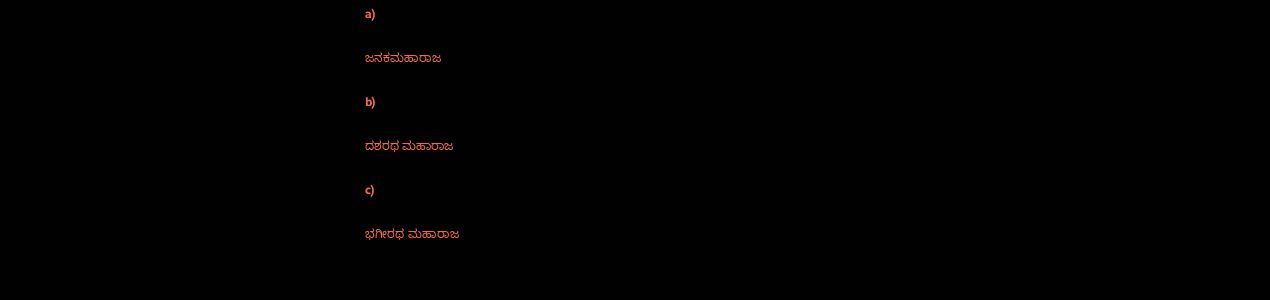a)

ಜನಕಮಹಾರಾಜ

b)

ದಶರಥ ಮಹಾರಾಜ

c)

ಭಗೀರಥ ಮಹಾರಾಜ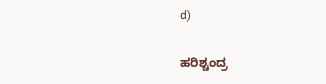d)

ಹರಿಶ್ಚಂದ್ರ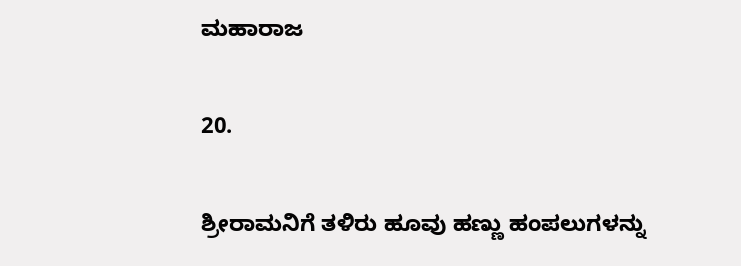ಮಹಾರಾಜ

20.

ಶ್ರೀರಾಮನಿಗೆ ತಳಿರು ಹೂವು ಹಣ್ಣು ಹಂಪಲುಗಳನ್ನು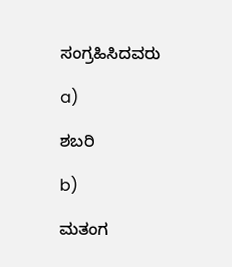ಸಂಗ್ರಹಿಸಿದವರು

a)

ಶಬರಿ

b)

ಮತಂಗ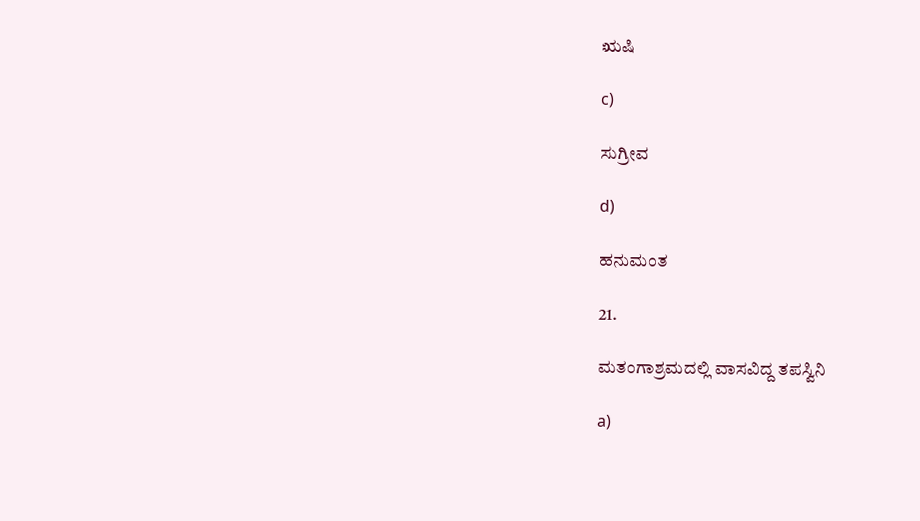ಋಷಿ

c)

ಸುಗ್ರೀವ

d)

ಹನುಮಂತ

21.

ಮತಂಗಾಶ್ರಮದಲ್ಲಿ ವಾಸವಿದ್ದ ತಪಸ್ವಿನಿ

a)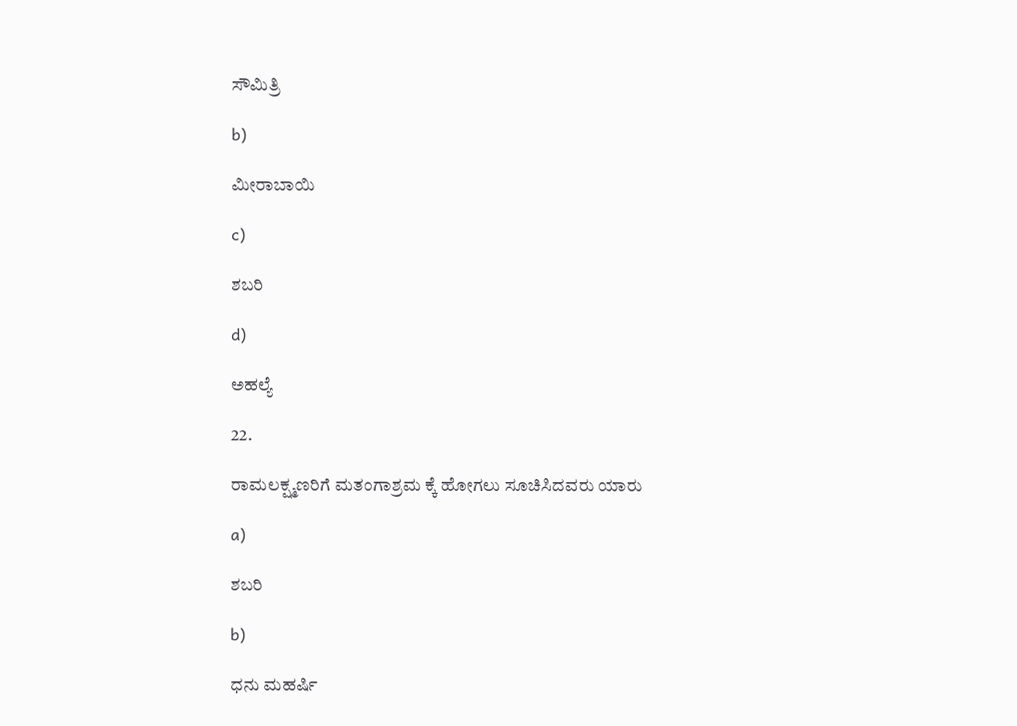ಸೌಮಿತ್ರಿ

b)

ಮೀರಾಬಾಯಿ

c)

ಶಬರಿ

d)

ಅಹಲ್ಯೆ

22.

ರಾಮಲಕ್ಷ್ಮಣರಿಗೆ ಮತಂಗಾಶ್ರಮ ಕ್ಕೆ ಹೋಗಲು ಸೂಚಿಸಿದವರು ಯಾರು

a)

ಶಬರಿ

b)

ಧನು ಮಹರ್ಷಿ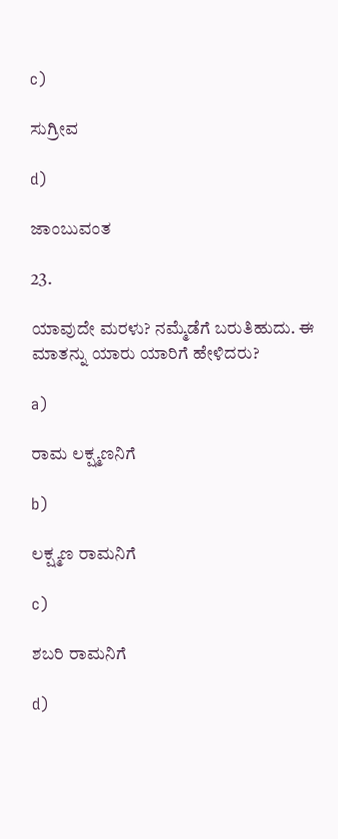c)

ಸುಗ್ರೀವ

d)

ಜಾಂಬುವಂತ

23.

ಯಾವುದೇ ಮರಳು? ನಮ್ಮೆಡೆಗೆ ಬರುತಿಹುದು. ಈ ಮಾತನ್ನು ಯಾರು ಯಾರಿಗೆ ಹೇಳಿದರು?

a)

ರಾಮ ಲಕ್ಷ್ಮಣನಿಗೆ

b)

ಲಕ್ಷ್ಮಣ ರಾಮನಿಗೆ

c)

ಶಬರಿ ರಾಮನಿಗೆ

d)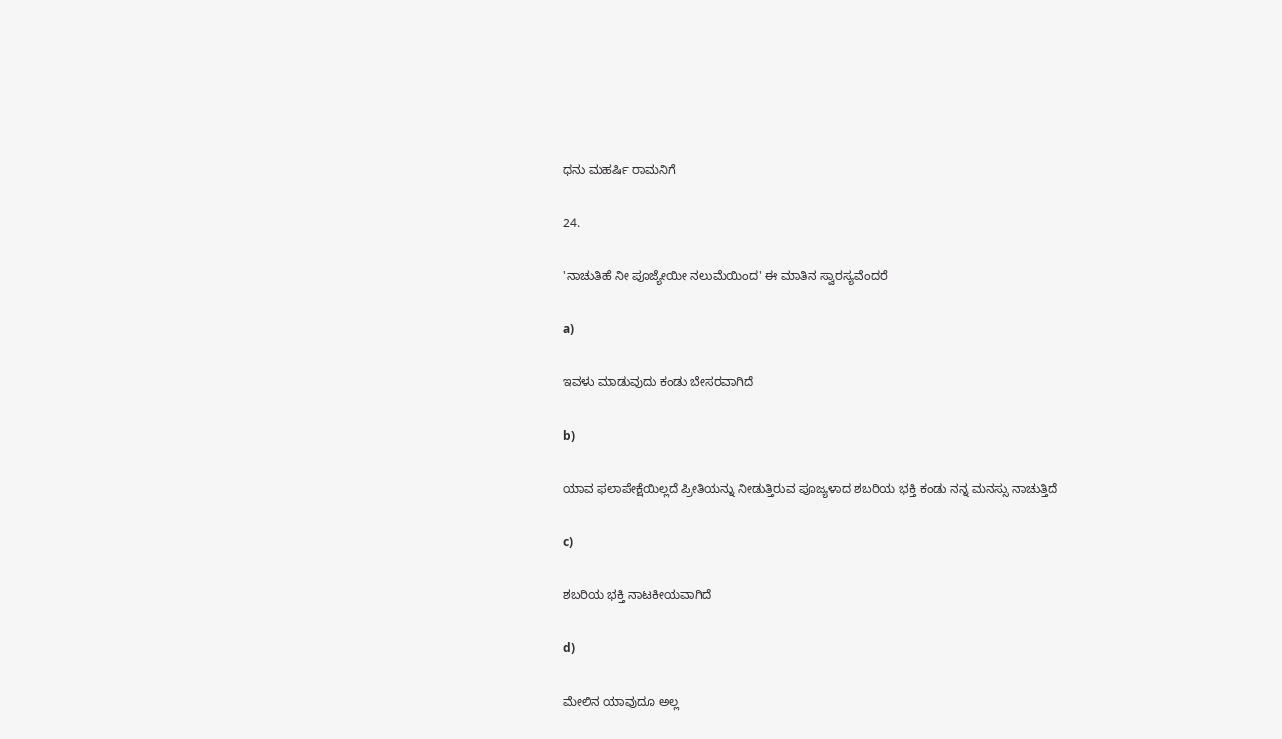ಧನು ಮಹರ್ಷಿ ರಾಮನಿಗೆ

24.

'ನಾಚುತಿಹೆ ನೀ ಪೂಜ್ಯೇಯೀ ನಲುಮೆಯಿಂದ' ಈ ಮಾತಿನ ಸ್ವಾರಸ್ಯವೆಂದರೆ

a)

ಇವಳು ಮಾಡುವುದು ಕಂಡು ಬೇಸರವಾಗಿದೆ

b)

ಯಾವ ಫಲಾಪೇಕ್ಷೆಯಿಲ್ಲದೆ ಪ್ರೀತಿಯನ್ನು ನೀಡುತ್ತಿರುವ ಪೂಜ್ಯಳಾದ ಶಬರಿಯ ಭಕ್ತಿ ಕಂಡು ನನ್ನ ಮನಸ್ಸು ನಾಚುತ್ತಿದೆ

c)

ಶಬರಿಯ ಭಕ್ತಿ ನಾಟಕೀಯವಾಗಿದೆ

d)

ಮೇಲಿನ ಯಾವುದೂ ಅಲ್ಲ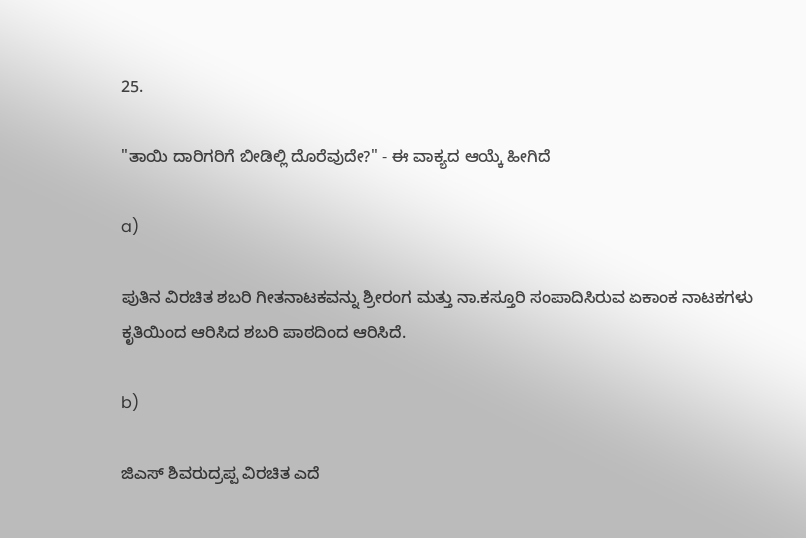25.

"ತಾಯಿ ದಾರಿಗರಿಗೆ ಬೀಡಿಲ್ಲಿ ದೊರೆವುದೇ?" - ಈ ವಾಕ್ಯದ ಆಯ್ಕೆ ಹೀಗಿದೆ

a)

ಪುತಿನ ವಿರಚಿತ ಶಬರಿ ಗೀತನಾಟಕವನ್ನು ಶ್ರೀರಂಗ ಮತ್ತು ನಾ.ಕಸ್ತೂರಿ ಸಂಪಾದಿಸಿರುವ ಏಕಾಂಕ ನಾಟಕಗಳು ಕೃತಿಯಿಂದ ಆರಿಸಿದ ಶಬರಿ ಪಾಠದಿಂದ ಆರಿಸಿದೆ.

b)

ಜಿಎಸ್ ಶಿವರುದ್ರಪ್ಪ ವಿರಚಿತ ಎದೆ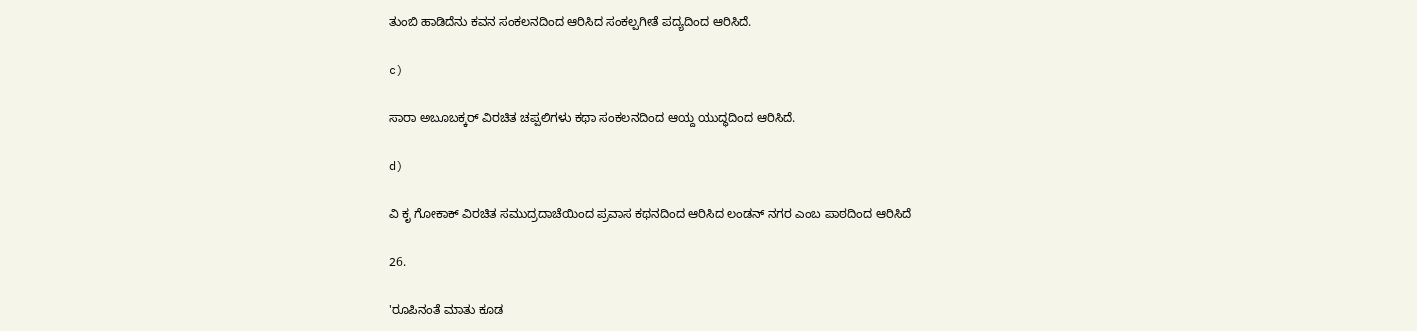ತುಂಬಿ ಹಾಡಿದೆನು ಕವನ ಸಂಕಲನದಿಂದ ಆರಿಸಿದ ಸಂಕಲ್ಪಗೀತೆ ಪದ್ಯದಿಂದ ಆರಿಸಿದೆ.

c)

ಸಾರಾ ಅಬೂಬಕ್ಕರ್ ವಿರಚಿತ ಚಪ್ಪಲಿಗಳು ಕಥಾ ಸಂಕಲನದಿಂದ ಆಯ್ದ ಯುದ್ಧದಿಂದ ಆರಿಸಿದೆ.

d)

ವಿ ಕೃ ಗೋಕಾಕ್ ವಿರಚಿತ ಸಮುದ್ರದಾಚೆಯಿಂದ ಪ್ರವಾಸ ಕಥನದಿಂದ ಆರಿಸಿದ ಲಂಡನ್ ನಗರ ಎಂಬ ಪಾಠದಿಂದ ಆರಿಸಿದೆ

26.

'ರೂಪಿನಂತೆ ಮಾತು ಕೂಡ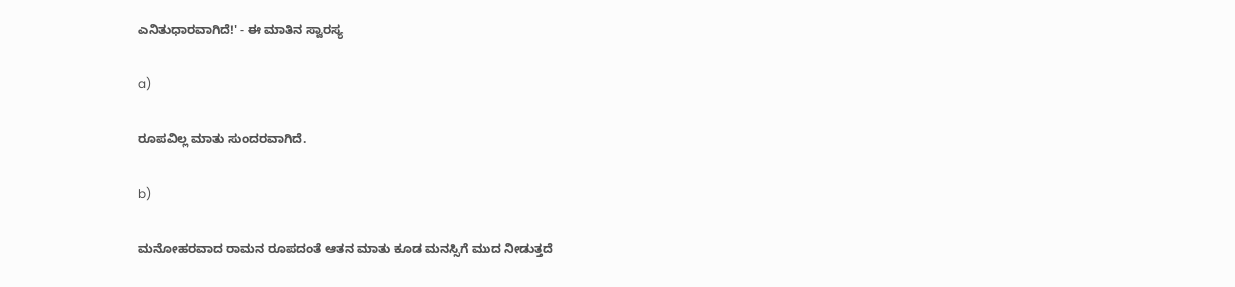ಎನಿತುಧಾರವಾಗಿದೆ!' - ಈ ಮಾತಿನ ಸ್ವಾರಸ್ಯ

a)

ರೂಪವಿಲ್ಲ ಮಾತು ಸುಂದರವಾಗಿದೆ.

b)

ಮನೋಹರವಾದ ರಾಮನ ರೂಪದಂತೆ ಆತನ ಮಾತು ಕೂಡ ಮನಸ್ಸಿಗೆ ಮುದ ನೀಡುತ್ತದೆ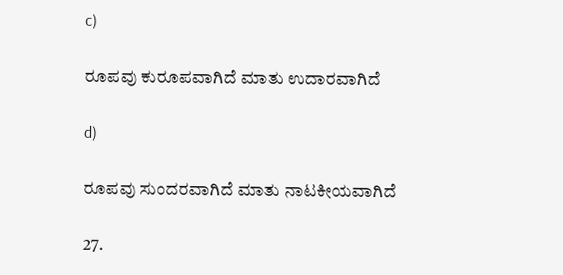c)

ರೂಪವು ಕುರೂಪವಾಗಿದೆ ಮಾತು ಉದಾರವಾಗಿದೆ

d)

ರೂಪವು ಸುಂದರವಾಗಿದೆ ಮಾತು ನಾಟಕೀಯವಾಗಿದೆ

27.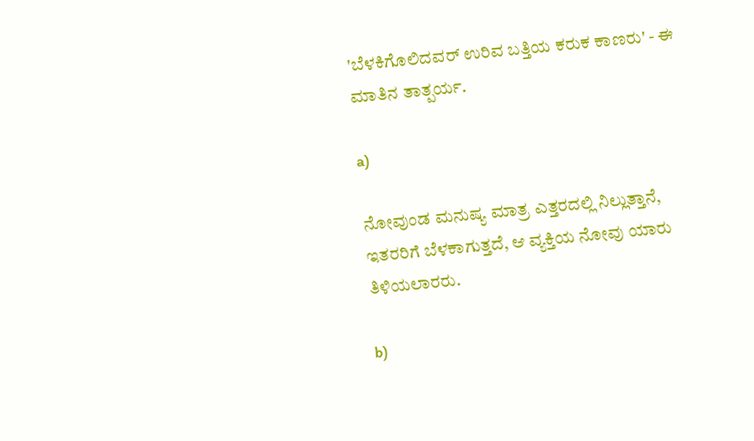'ಬೆಳಕಿಗೊಲಿದವರ್ ಉರಿವ ಬತ್ತಿಯ ಕರುಕ ಕಾಣರು' - ಈ ಮಾತಿನ ತಾತ್ಪರ್ಯ.

a)

ನೋವುಂಡ ಮನುಷ್ಯ ಮಾತ್ರ ಎತ್ತರದಲ್ಲಿ ನಿಲ್ಲುತ್ತಾನೆ, ಇತರರಿಗೆ ಬೆಳಕಾಗುತ್ತದೆ, ಆ ವ್ಯಕ್ತಿಯ ನೋವು ಯಾರು ತಿಳಿಯಲಾರರು.

b)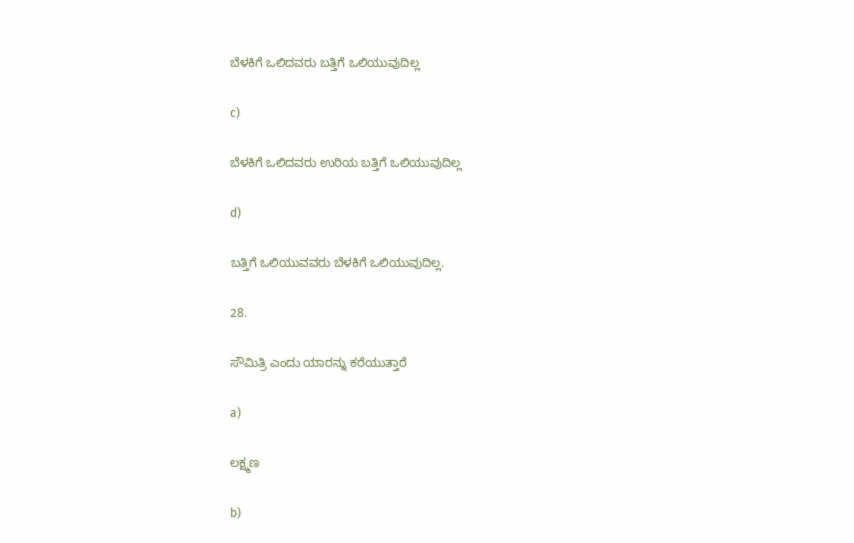ಬೆಳಕಿಗೆ ಒಲಿದವರು ಬತ್ತಿಗೆ ಒಲಿಯುವುದಿಲ್ಲ

c)

ಬೆಳಕಿಗೆ ಒಲಿದವರು ಉರಿಯ ಬತ್ತಿಗೆ ಒಲಿಯುವುದಿಲ್ಲ

d)

ಬತ್ತಿಗೆ ಒಲಿಯುವವರು ಬೆಳಕಿಗೆ ಒಲಿಯುವುದಿಲ್ಲ.

28.

ಸೌಮಿತ್ರಿ ಎಂದು ಯಾರನ್ನು ಕರೆಯುತ್ತಾರೆ

a)

ಲಕ್ಷ್ಮಣ

b)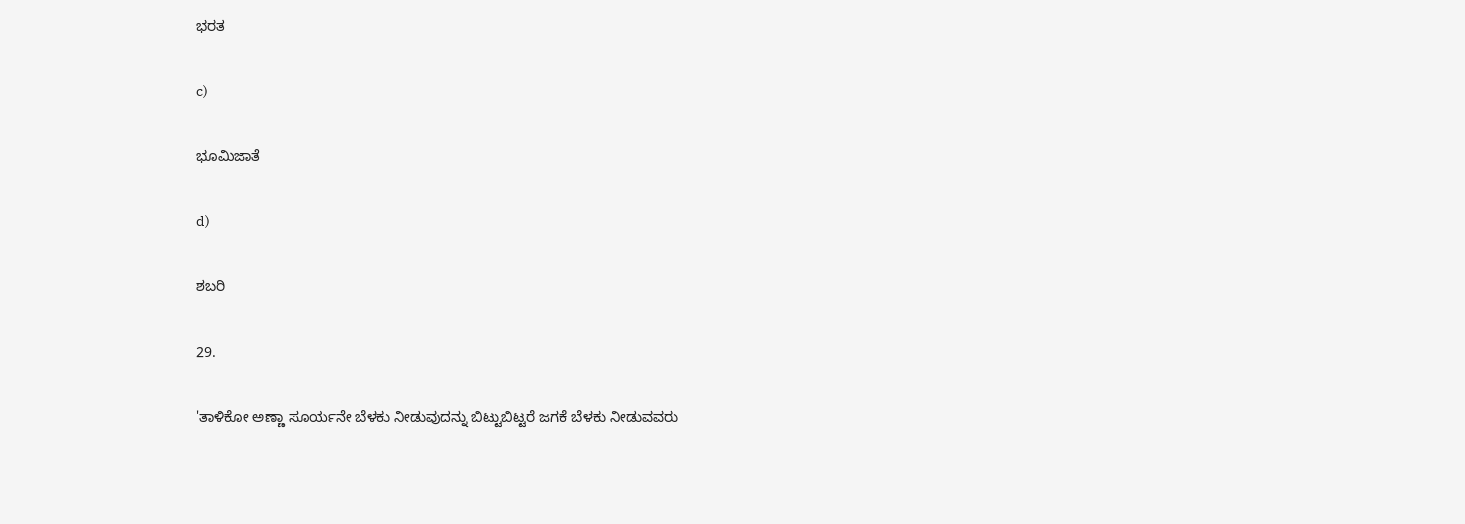ಭರತ

c)

ಭೂಮಿಜಾತೆ

d)

ಶಬರಿ

29.

'ತಾಳಿಕೋ ಅಣ್ಣಾ ಸೂರ್ಯನೇ ಬೆಳಕು ನೀಡುವುದನ್ನು ಬಿಟ್ಟುಬಿಟ್ಟರೆ ಜಗಕೆ ಬೆಳಕು ನೀಡುವವರು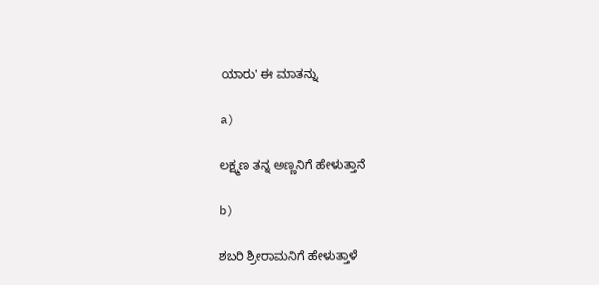ಯಾರು' ಈ ಮಾತನ್ನು

a)

ಲಕ್ಷ್ಮಣ ತನ್ನ ಅಣ್ಣನಿಗೆ ಹೇಳುತ್ತಾನೆ

b)

ಶಬರಿ ಶ್ರೀರಾಮನಿಗೆ ಹೇಳುತ್ತಾಳೆ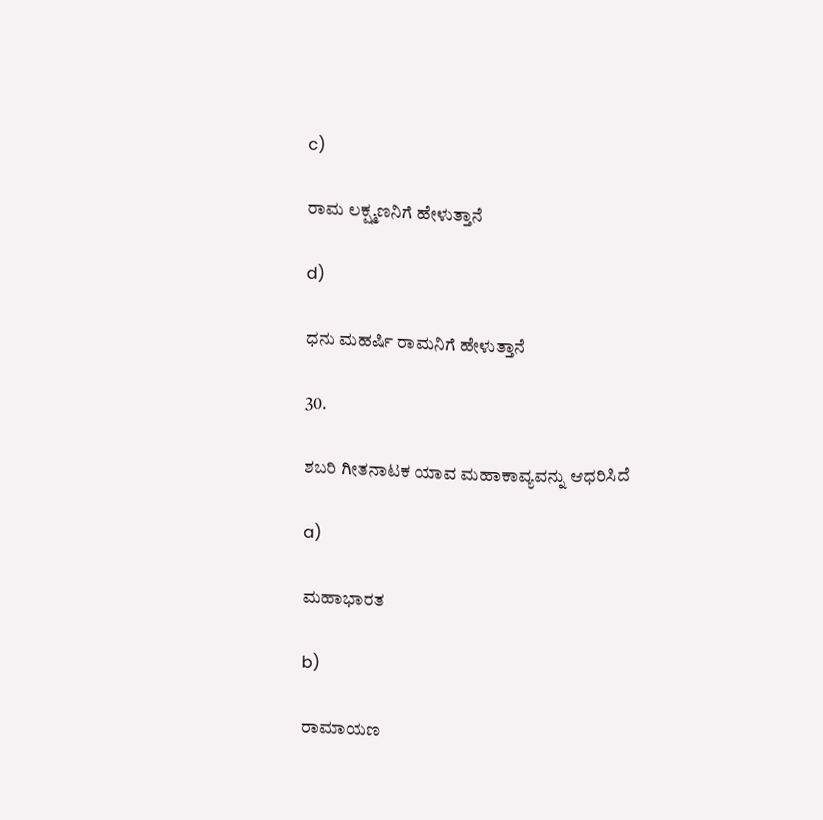c)

ರಾಮ ಲಕ್ಷ್ಮಣನಿಗೆ ಹೇಳುತ್ತಾನೆ

d)

ಧನು ಮಹರ್ಷಿ ರಾಮನಿಗೆ ಹೇಳುತ್ತಾನೆ

30.

ಶಬರಿ ಗೀತನಾಟಕ ಯಾವ ಮಹಾಕಾವ್ಯವನ್ನು ಆಧರಿಸಿದೆ

a)

ಮಹಾಭಾರತ

b)

ರಾಮಾಯಣ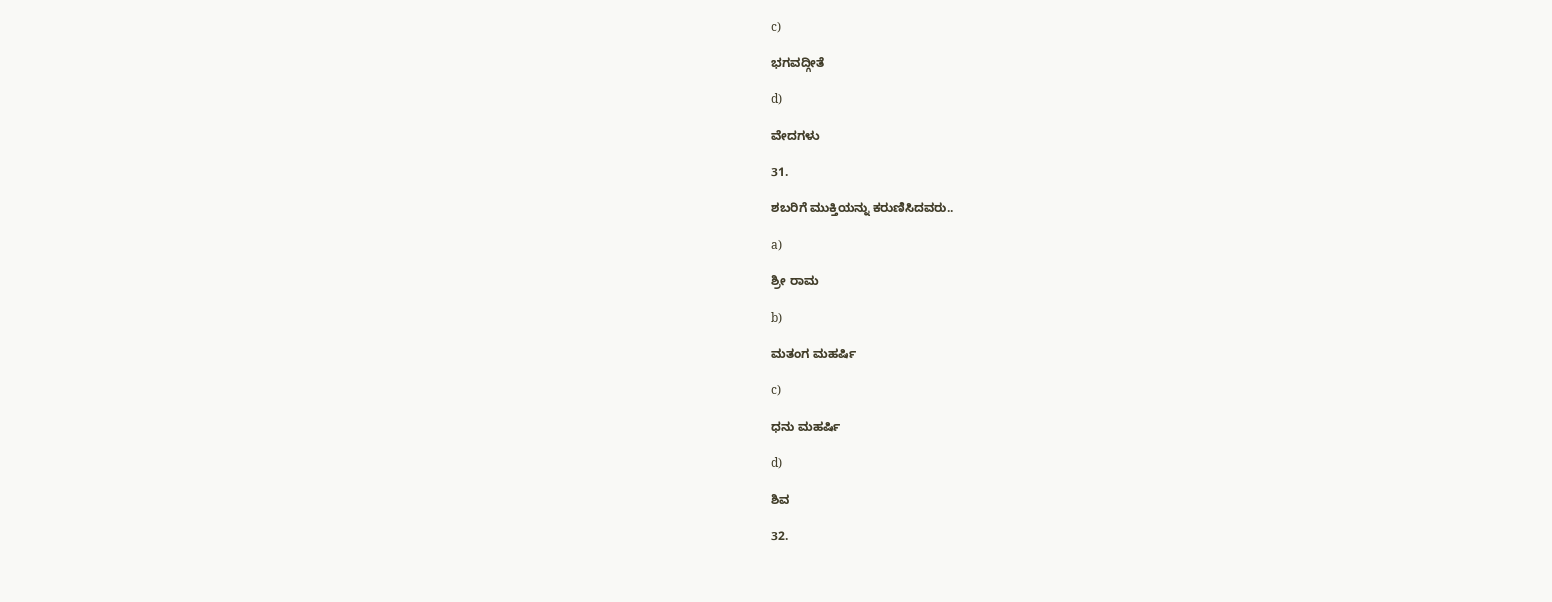c)

ಭಗವದ್ಗೀತೆ

d)

ವೇದಗಳು

31.

ಶಬರಿಗೆ ಮುಕ್ತಿಯನ್ನು ಕರುಣಿಸಿದವರು..

a)

ಶ್ರೀ ರಾಮ

b)

ಮತಂಗ ಮಹರ್ಷಿ

c)

ಧನು ಮಹರ್ಷಿ

d)

ಶಿವ

32.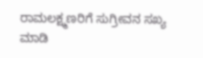ರಾಮಲಕ್ಷ್ಮಣರಿಗೆ ಸುಗ್ರೀವನ ಸಖ್ಯ ಮಾಡಿ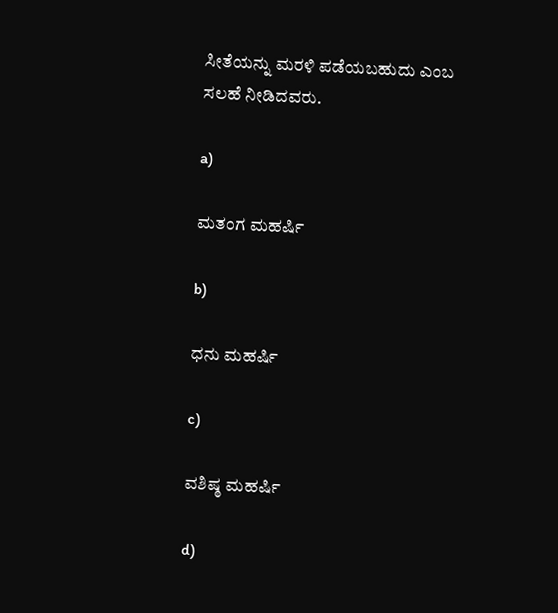ಸೀತೆಯನ್ನು ಮರಳಿ ಪಡೆಯಬಹುದು ಎಂಬ ಸಲಹೆ ನೀಡಿದವರು.

a)

ಮತಂಗ ಮಹರ್ಷಿ

b)

ಧನು ಮಹರ್ಷಿ

c)

ವಶಿಷ್ಠ ಮಹರ್ಷಿ

d)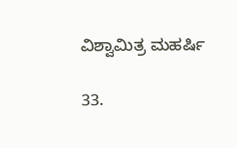ವಿಶ್ವಾಮಿತ್ರ ಮಹರ್ಷಿ

33.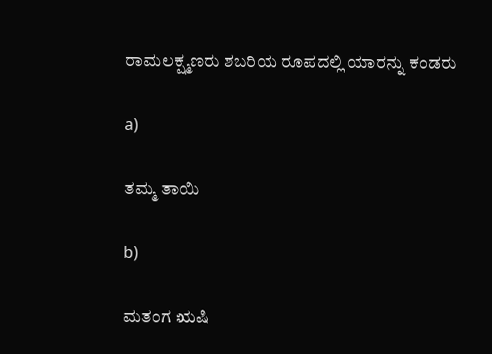ರಾಮಲಕ್ಷ್ಮಣರು ಶಬರಿಯ ರೂಪದಲ್ಲಿ ಯಾರನ್ನು ಕಂಡರು

a)

ತಮ್ಮ ತಾಯಿ

b)

ಮತಂಗ ಋಷಿ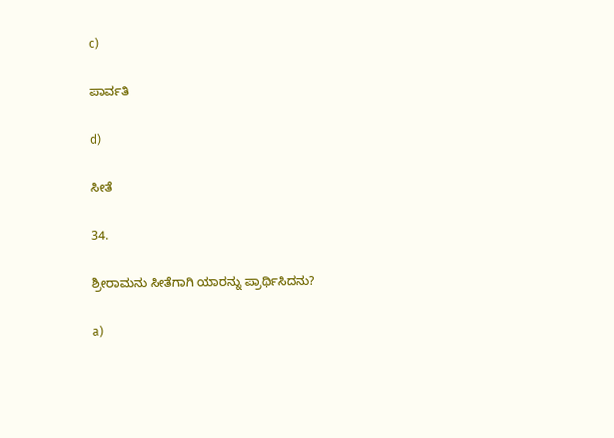c)

ಪಾರ್ವತಿ

d)

ಸೀತೆ

34.

ಶ್ರೀರಾಮನು ಸೀತೆಗಾಗಿ ಯಾರನ್ನು ಪ್ರಾರ್ಥಿಸಿದನು?

a)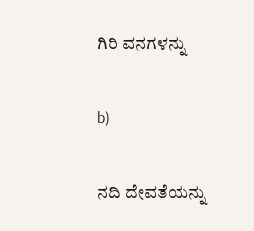ಗಿರಿ ವನಗಳನ್ನು

b)

ನದಿ ದೇವತೆಯನ್ನು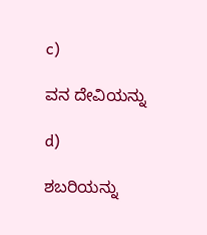c)

ವನ ದೇವಿಯನ್ನು

d)

ಶಬರಿಯನ್ನು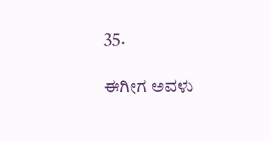35.

ಈಗೀಗ ಅವಳು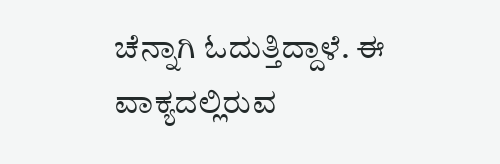ಚೆನ್ನಾಗಿ ಓದುತ್ತಿದ್ದಾಳೆ. ಈ ವಾಕ್ಯದಲ್ಲಿರುವ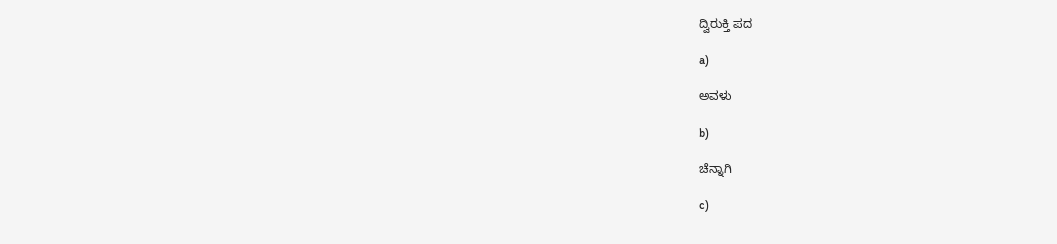ದ್ವಿರುಕ್ತಿ ಪದ

a)

ಅವಳು

b)

ಚೆನ್ನಾಗಿ

c)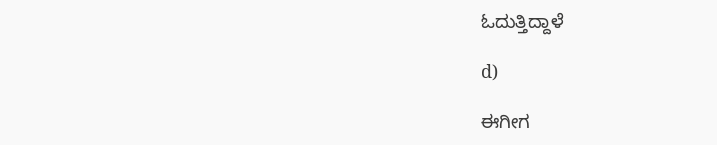ಓದುತ್ತಿದ್ದಾಳೆ

d)

ಈಗೀಗ